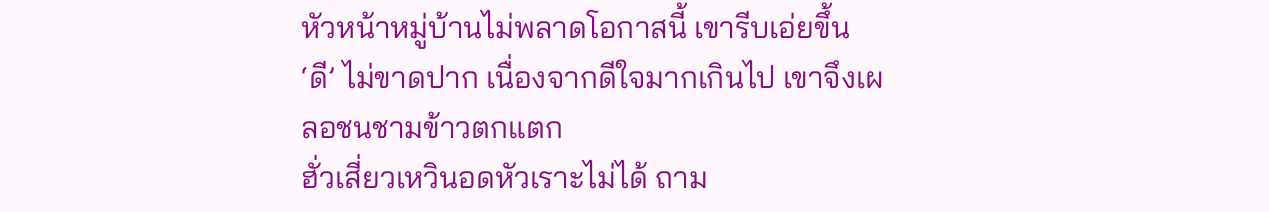หัวหน้าหมู่บ้านไม่พลาดโอกาสนี้ เขารีบเอ่ยขึ้น
‘ดี’ ไม่ขาดปาก เนื่องจากดีใจมากเกินไป เขาจึงเผลอชนชามข้าวตกแตก
ฮั่วเสี่ยวเหวินอดหัวเราะไม่ได้ ถาม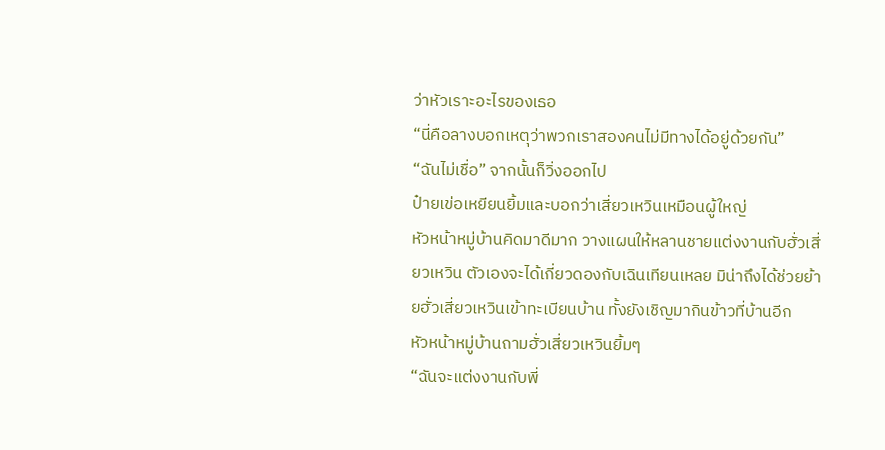ว่าหัวเราะอะไรของเธอ
“นี่คือลางบอกเหตุว่าพวกเราสองคนไม่มีทางได้อยู่ด้วยกัน”
“ฉันไม่เชื่อ” จากนั้นก็วิ่งออกไป
ป๋ายเข่อเหยียนยิ้มและบอกว่าเสี่ยวเหวินเหมือนผู้ใหญ่
หัวหน้าหมู่บ้านคิดมาดีมาก วางแผนให้หลานชายแต่งงานกับฮั่วเสี่ยวเหวิน ตัวเองจะได้เกี่ยวดองกับเฉินเทียนเหลย มิน่าถึงได้ช่วยย้ายฮั่วเสี่ยวเหวินเข้าทะเบียนบ้าน ทั้งยังเชิญมากินข้าวที่บ้านอีก
หัวหน้าหมู่บ้านถามฮั่วเสี่ยวเหวินยิ้มๆ
“ฉันจะแต่งงานกับพี่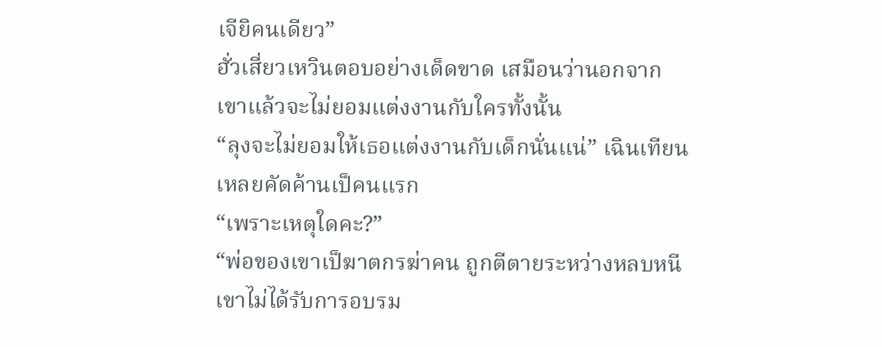เจียิคนเดียว”
ฮั่วเสี่ยวเหวินตอบอย่างเด็ดขาด เสมือนว่านอกจากเขาแล้วจะไม่ยอมแต่งงานกับใครทั้งนั้น
“ลุงจะไม่ยอมให้เธอแต่งงานกับเด็กนั่นแน่” เฉินเทียนเหลยคัดค้านเป็คนแรก
“เพราะเหตุใดคะ?”
“พ่อของเขาเป็ฆาตกรฆ่าคน ถูกตีตายระหว่างหลบหนี เขาไม่ได้รับการอบรม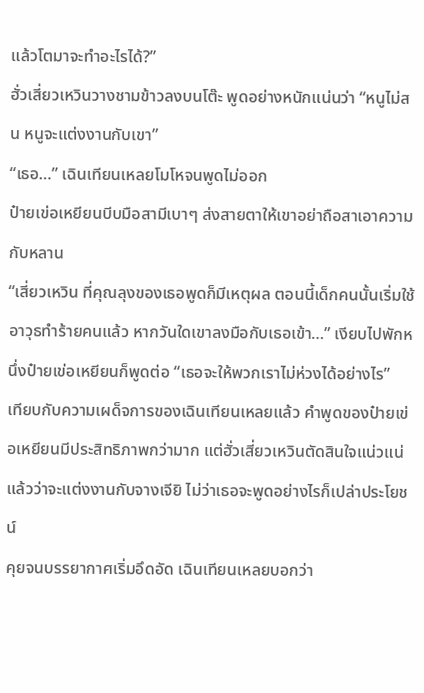แล้วโตมาจะทำอะไรได้?”
ฮั่วเสี่ยวเหวินวางชามข้าวลงบนโต๊ะ พูดอย่างหนักแน่นว่า “หนูไม่สน หนูจะแต่งงานกับเขา”
“เธอ…” เฉินเทียนเหลยโมโหจนพูดไม่ออก
ป๋ายเข่อเหยียนบีบมือสามีเบาๆ ส่งสายตาให้เขาอย่าถือสาเอาความกับหลาน
“เสี่ยวเหวิน ที่คุณลุงของเธอพูดก็มีเหตุผล ตอนนี้เด็กคนนั้นเริ่มใช้อาวุธทำร้ายคนแล้ว หากวันใดเขาลงมือกับเธอเข้า…” เงียบไปพักหนึ่งป๋ายเข่อเหยียนก็พูดต่อ “เธอจะให้พวกเราไม่ห่วงได้อย่างไร”
เทียบกับความเผด็จการของเฉินเทียนเหลยแล้ว คำพูดของป๋ายเข่อเหยียนมีประสิทธิภาพกว่ามาก แต่ฮั่วเสี่ยวเหวินตัดสินใจแน่วแน่แล้วว่าจะแต่งงานกับจางเจียิ ไม่ว่าเธอจะพูดอย่างไรก็เปล่าประโยชน์
คุยจนบรรยากาศเริ่มอึดอัด เฉินเทียนเหลยบอกว่า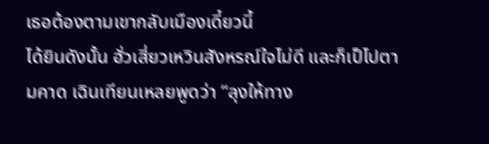เธอต้องตามเขากลับเมืองเดี๋ยวนี้
ได้ยินดังนั้น ฮั่วเสี่ยวเหวินสังหรณ์ใจไม่ดี และก็เป็ไปตามคาด เฉินเทียนเหลยพูดว่า “ลุงให้ทาง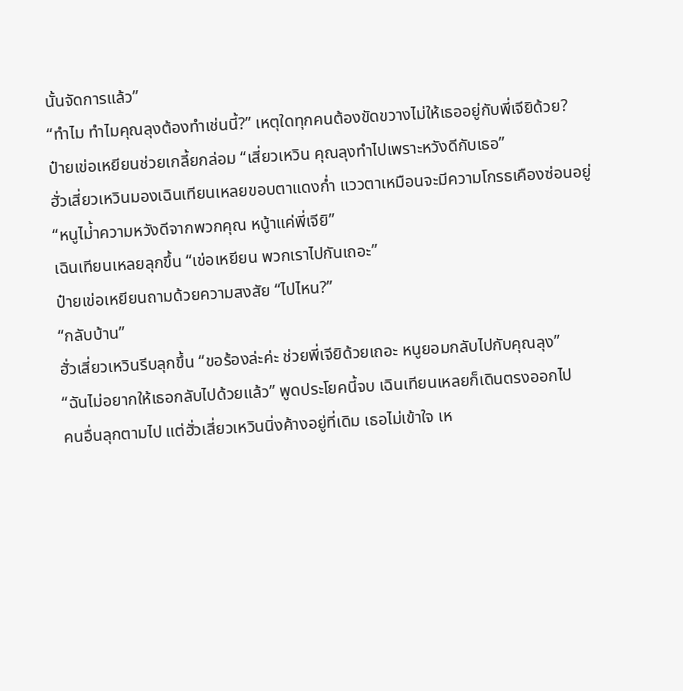นั้นจัดการแล้ว”
“ทำไม ทำไมคุณลุงต้องทำเช่นนี้?” เหตุใดทุกคนต้องขัดขวางไม่ให้เธออยู่กับพี่เจียิด้วย?
ป๋ายเข่อเหยียนช่วยเกลี้ยกล่อม “เสี่ยวเหวิน คุณลุงทำไปเพราะหวังดีกับเธอ”
ฮั่วเสี่ยวเหวินมองเฉินเทียนเหลยขอบตาแดงก่ำ แววตาเหมือนจะมีความโกรธเคืองซ่อนอยู่
“หนูไม่้าความหวังดีจากพวกคุณ หนู้าแค่พี่เจียิ”
เฉินเทียนเหลยลุกขึ้น “เข่อเหยียน พวกเราไปกันเถอะ”
ป๋ายเข่อเหยียนถามด้วยความสงสัย “ไปไหน?”
“กลับบ้าน”
ฮั่วเสี่ยวเหวินรีบลุกขึ้น “ขอร้องล่ะค่ะ ช่วยพี่เจียิด้วยเถอะ หนูยอมกลับไปกับคุณลุง”
“ฉันไม่อยากให้เธอกลับไปด้วยแล้ว” พูดประโยคนี้จบ เฉินเทียนเหลยก็เดินตรงออกไป
คนอื่นลุกตามไป แต่ฮั่วเสี่ยวเหวินนิ่งค้างอยู่ที่เดิม เธอไม่เข้าใจ เห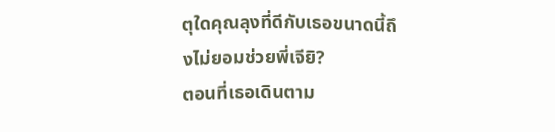ตุใดคุณลุงที่ดีกับเธอขนาดนี้ถึงไม่ยอมช่วยพี่เจียิ?
ตอนที่เธอเดินตาม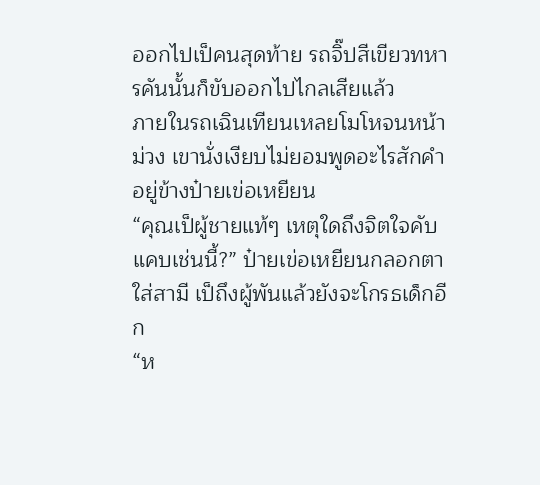ออกไปเป็คนสุดท้าย รถจิ๊ปสีเขียวทหารคันนั้นก็ขับออกไปไกลเสียแล้ว
ภายในรถเฉินเทียนเหลยโมโหจนหน้าม่วง เขานั่งเงียบไม่ยอมพูดอะไรสักคำอยู่ข้างป๋ายเข่อเหยียน
“คุณเป็ผู้ชายแท้ๆ เหตุใดถึงจิตใจคับแคบเช่นนี้?” ป๋ายเข่อเหยียนกลอกตาใส่สามี เป็ถึงผู้พันแล้วยังจะโกรธเด็กอีก
“ห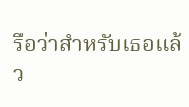รือว่าสำหรับเธอแล้ว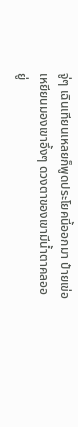จู่ๆ เฉินเทียนเหลยก็พูดประโยคนี้ออกมา ป๋ายเข่อเหยียนมองเขาอึ้งๆ ดวงตาของเขามีน้ำตาคลออยู่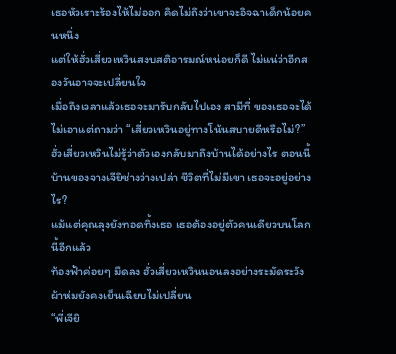เธอหัวเราะร้องไห้ไม่ออก คิดไม่ถึงว่าเขาจะอิจฉาเด็กน้อยคนหนึ่ง
แต่ให้ฮั่วเสี่ยวเหวินสงบสติอารมณ์หน่อยก็ดี ไม่แน่ว่าอีกสองวันอาจจะเปลี่ยนใจ
เมื่อถึงเวลาแล้วเธอจะมารับกลับไปเอง สามีที่ ของเธอจะได้ไม่เอาแต่ถามว่า “เสี่ยวเหวินอยู่ทางโน้นสบายดีหรือไม่?”
ฮั่วเสี่ยวเหวินไม่รู้ว่าตัวเองกลับมาถึงบ้านได้อย่างไร ตอนนี้บ้านของจางเจียิช่างว่างเปล่า ชีวิตที่ไม่มีเขา เธอจะอยู่อย่างไร?
แม้แต่คุณลุงยังทอดทิ้งเธอ เธอต้องอยู่ตัวคนเดียวบนโลกนี้อีกแล้ว
ท้องฟ้าค่อยๆ มืดลง ฮั่วเสี่ยวเหวินนอนลงอย่างระมัดระวัง ผ้าห่มยังคงเย็นเฉียบไม่เปลี่ยน
“พี่เจียิ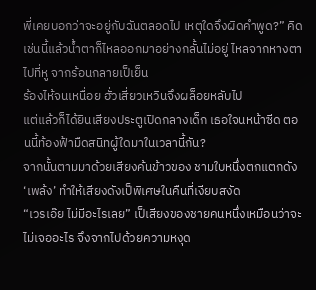พี่เคยบอกว่าจะอยู่กับฉันตลอดไป เหตุใดจึงผิดคำพูด?” คิดเช่นนี้แล้วน้ำตาก็ไหลออกมาอย่างกลั้นไม่อยู่ ไหลจากหางตาไปที่หู จากร้อนกลายเป็เย็น
ร้องไห้จนเหนื่อย ฮั่วเสี่ยวเหวินจึงผล็อยหลับไป
แต่แล้วก็ได้ยินเสียงประตูเปิดกลางเด็ก เธอใจนหน้าซีด ตอนนี้ท้องฟ้ามืดสนิทผู้ใดมาในเวลานี้กัน?
จากนั้นตามมาด้วยเสียงค้นข้าวของ ชามใบหนึ่งตกแตกดัง ‘เพล้ง’ ทำให้เสียงดังเป็พิเศษในคืนที่เงียบสงัด
“เวรเอ๊ย ไม่มีอะไรเลย” เป็เสียงของชายคนหนึ่งเหมือนว่าจะไม่เจออะไร จึงจากไปด้วยความหงุด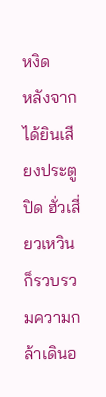หงิด
หลังจากได้ยินเสียงประตูปิด ฮั่วเสี่ยวเหวินก็รวบรวมความกล้าเดินอ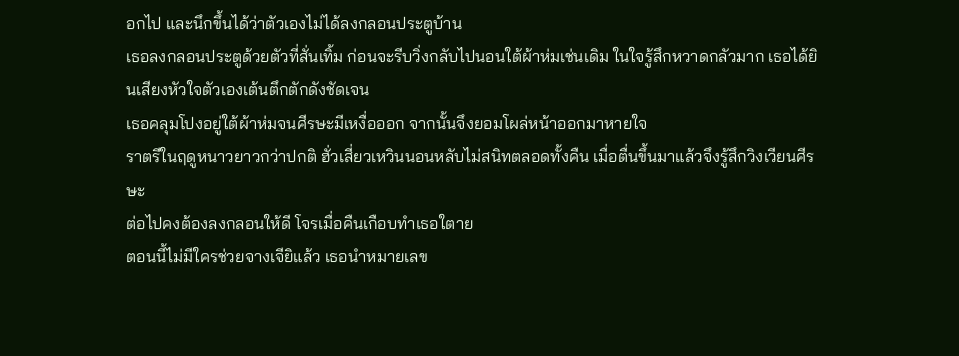อกไป และนึกขึ้นได้ว่าตัวเองไม่ได้ลงกลอนประตูบ้าน
เธอลงกลอนประตูด้วยตัวที่สั่นเทิ้ม ก่อนจะรีบวิ่งกลับไปนอนใต้ผ้าห่มเช่นเดิม ในใจรู้สึกหวาดกลัวมาก เธอได้ยินเสียงหัวใจตัวเองเต้นตึกตักดังชัดเจน
เธอคลุมโปงอยู่ใต้ผ้าห่มจนศีรษะมีเหงื่อออก จากนั้นจึงยอมโผล่หน้าออกมาหายใจ
ราตรีในฤดูหนาวยาวกว่าปกติ ฮั่วเสี่ยวเหวินนอนหลับไม่สนิทตลอดทั้งคืน เมื่อตื่นขึ้นมาแล้วจึงรู้สึกวิงเวียนศีรษะ
ต่อไปคงต้องลงกลอนให้ดี โจรเมื่อคืนเกือบทำเธอใตาย
ตอนนี้ไม่มีใครช่วยจางเจียิแล้ว เธอนำหมายเลข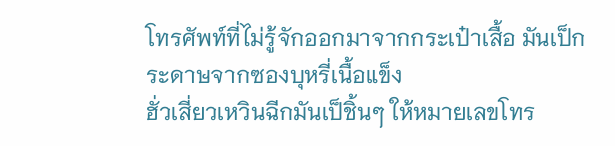โทรศัพท์ที่ไม่รู้จักออกมาจากกระเป๋าเสื้อ มันเป็กระดาษจากซองบุหรี่เนื้อแข็ง
ฮั่วเสี่ยวเหวินฉีกมันเป็ชิ้นๆ ให้หมายเลขโทร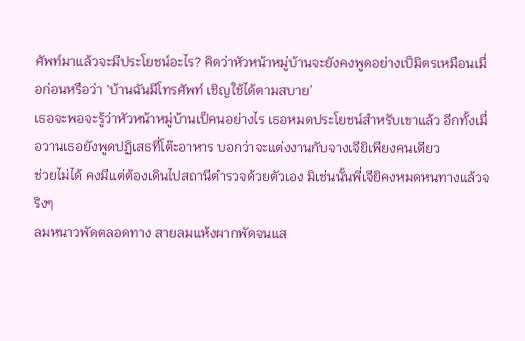ศัพท์มาแล้วจะมีประโยชน์อะไร? คิดว่าหัวหน้าหมู่บ้านจะยังคงพูดอย่างเป็มิตรเหมือนเมื่อก่อนหรือว่า ‘บ้านฉันมีโทรศัพท์ เชิญใช้ได้ตามสบาย’
เธอจะพอจะรู้ว่าหัวหน้าหมู่บ้านเป็คนอย่างไร เธอหมดประโยชน์สำหรับเขาแล้ว อีกทั้งเมื่อวานเธอยังพูดปฏิเสธที่โต๊ะอาหาร บอกว่าจะแต่งงานกับจางเจียิเพียงคนเดียว
ช่วยไม่ได้ คงมีแต่ต้องเดินไปสถานีตำรวจด้วยตัวเอง มิเช่นนั้นพี่เจียิคงหมดหนทางแล้วจริงๆ
ลมหนาวพัดตลอดทาง สายลมแห้งผากพัดจนแส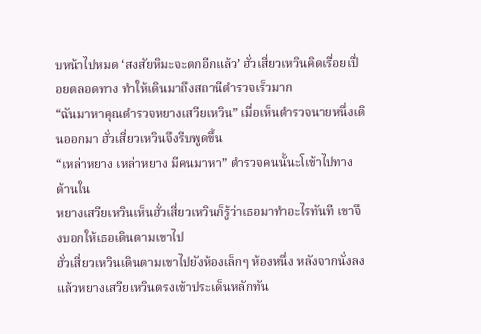บหน้าไปหมด ‘สงสัยหิมะจะตกอีกแล้ว’ ฮั่วเสี่ยวเหวินคิดเรื่อยเปื่อยตลอดทาง ทำให้เดินมาถึงสถานีตำรวจเร็วมาก
“ฉันมาหาคุณตำรวจหยางเสวียเหวิน” เมื่อเห็นตำรวจนายหนึ่งเดินออกมา ฮั่วเสี่ยวเหวินจึงรีบพูดขึ้น
“เหล่าหยาง เหล่าหยาง มีคนมาหา” ตำรวจคนนั้นะโเข้าไปทางด้านใน
หยางเสวียเหวินเห็นฮั่วเสี่ยวเหวินก็รู้ว่าเธอมาทำอะไรทันที เขาจึงบอกให้เธอเดินตามเขาไป
ฮั่วเสี่ยวเหวินเดินตามเขาไปยังห้องเล็กๆ ห้องหนึ่ง หลังจากนั่งลงแล้วหยางเสวียเหวินตรงเข้าประเด็นหลักทัน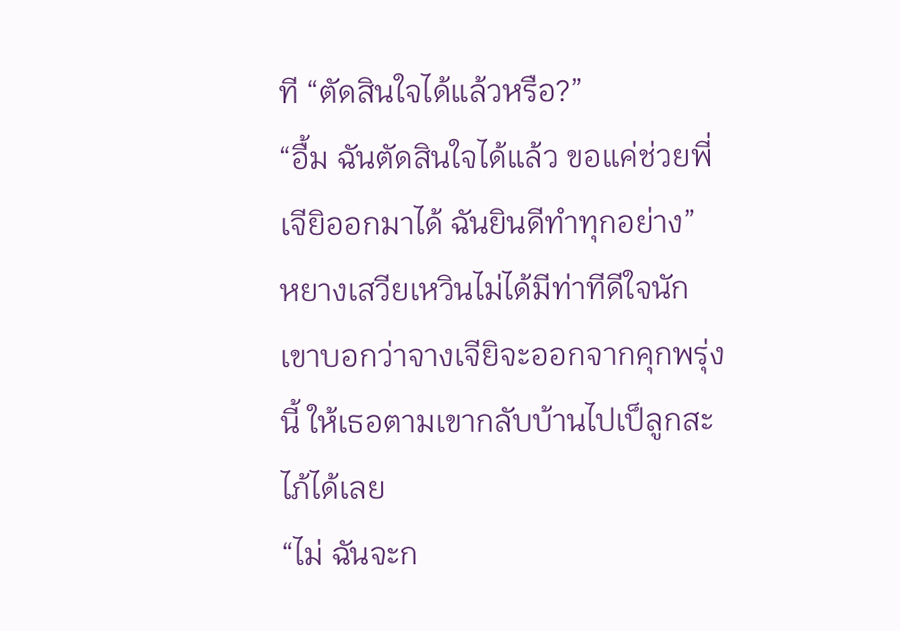ที “ตัดสินใจได้แล้วหรือ?”
“อื้ม ฉันตัดสินใจได้แล้ว ขอแค่ช่วยพี่เจียิออกมาได้ ฉันยินดีทำทุกอย่าง”
หยางเสวียเหวินไม่ได้มีท่าทีดีใจนัก เขาบอกว่าจางเจียิจะออกจากคุกพรุ่งนี้ ให้เธอตามเขากลับบ้านไปเป็ลูกสะไภ้ได้เลย
“ไม่ ฉันจะก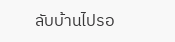ลับบ้านไปรอ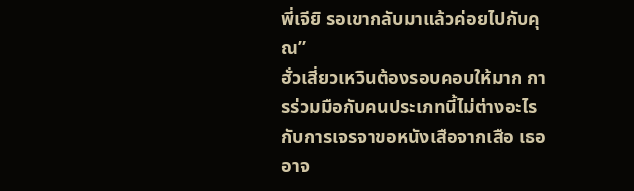พี่เจียิ รอเขากลับมาแล้วค่อยไปกับคุณ”
ฮั่วเสี่ยวเหวินต้องรอบคอบให้มาก การร่วมมือกับคนประเภทนี้ไม่ต่างอะไรกับการเจรจาขอหนังเสือจากเสือ เธออาจ